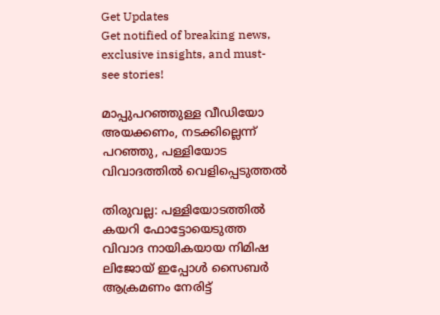Get Updates
Get notified of breaking news, exclusive insights, and must-see stories!

മാപ്പുപറഞ്ഞുള്ള വീഡിയോ അയക്കണം, നടക്കില്ലെന്ന് പറഞ്ഞു, പള്ളിയോട വിവാദത്തില്‍ വെളിപ്പെടുത്തല്‍

തിരുവല്ല: പള്ളിയോടത്തില്‍ കയറി ഫോട്ടോയെടുത്ത വിവാദ നായികയായ നിമിഷ ലിജോയ് ഇപ്പോള്‍ സൈബര്‍ ആക്രമണം നേരിട്ട്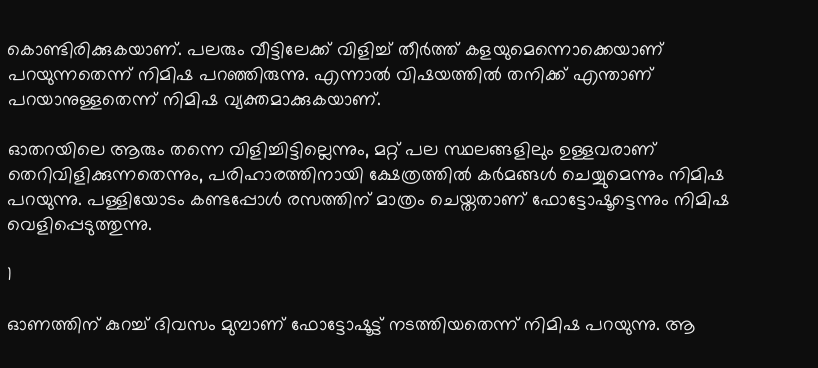കൊണ്ടിരിക്കുകയാണ്. പലരും വീട്ടിലേക്ക് വിളിച്ച് തീര്‍ത്ത് കളയുമെന്നൊക്കെയാണ് പറയുന്നതെന്ന് നിമിഷ പറഞ്ഞിരുന്നു. എന്നാല്‍ വിഷയത്തില്‍ തനിക്ക് എന്താണ് പറയാനുള്ളതെന്ന് നിമിഷ വ്യക്തമാക്കുകയാണ്.

ഓതറയിലെ ആരും തന്നെ വിളിച്ചിട്ടില്ലെന്നും, മറ്റ് പല സ്ഥലങ്ങളിലും ഉള്ളവരാണ് തെറിവിളിക്കുന്നതെന്നും, പരിഹാരത്തിനായി ക്ഷേത്രത്തില്‍ കര്‍മങ്ങള്‍ ചെയ്യുമെന്നും നിമിഷ പറയുന്നു. പള്ളിയോടം കണ്ടപ്പോള്‍ രസത്തിന് മാത്രം ചെയ്തതാണ് ഫോട്ടോഷൂട്ടെന്നും നിമിഷ വെളിപ്പെടുത്തുന്നു.

1

ഓണത്തിന് കുറച്ച് ദിവസം മുമ്പാണ് ഫോട്ടോഷൂട്ട് നടത്തിയതെന്ന് നിമിഷ പറയുന്നു. ആ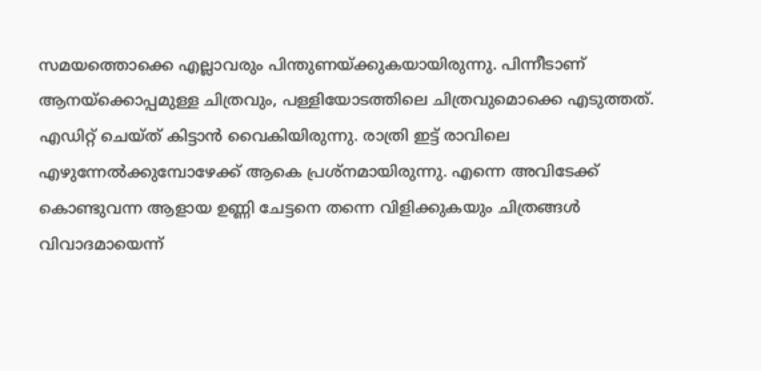സമയത്തൊക്കെ എല്ലാവരും പിന്തുണയ്ക്കുകയായിരുന്നു. പിന്നീടാണ് ആനയ്‌ക്കൊപ്പമുള്ള ചിത്രവും, പള്ളിയോടത്തിലെ ചിത്രവുമൊക്കെ എടുത്തത്. എഡിറ്റ് ചെയ്ത് കിട്ടാന്‍ വൈകിയിരുന്നു. രാത്രി ഇട്ട് രാവിലെ എഴുന്നേല്‍ക്കുമ്പോഴേക്ക് ആകെ പ്രശ്‌നമായിരുന്നു. എന്നെ അവിടേക്ക് കൊണ്ടുവന്ന ആളായ ഉണ്ണി ചേട്ടനെ തന്നെ വിളിക്കുകയും ചിത്രങ്ങള്‍ വിവാദമായെന്ന്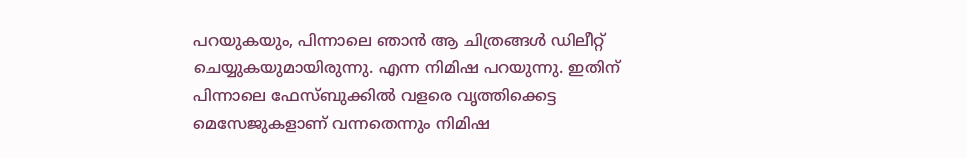പറയുകയും, പിന്നാലെ ഞാന്‍ ആ ചിത്രങ്ങള്‍ ഡിലീറ്റ് ചെയ്യുകയുമായിരുന്നു. എന്ന നിമിഷ പറയുന്നു. ഇതിന് പിന്നാലെ ഫേസ്ബുക്കില്‍ വളരെ വൃത്തിക്കെട്ട മെസേജുകളാണ് വന്നതെന്നും നിമിഷ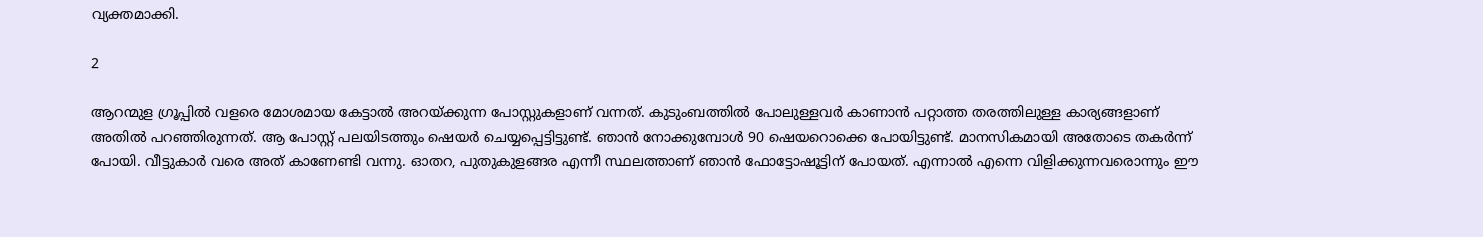വ്യക്തമാക്കി.

2

ആറന്മുള ഗ്രൂപ്പില്‍ വളരെ മോശമായ കേട്ടാല്‍ അറയ്ക്കുന്ന പോസ്റ്റുകളാണ് വന്നത്. കുടുംബത്തില്‍ പോലുള്ളവര്‍ കാണാന്‍ പറ്റാത്ത തരത്തിലുള്ള കാര്യങ്ങളാണ് അതില്‍ പറഞ്ഞിരുന്നത്. ആ പോസ്റ്റ് പലയിടത്തും ഷെയര്‍ ചെയ്യപ്പെട്ടിട്ടുണ്ട്. ഞാന്‍ നോക്കുമ്പോള്‍ 90 ഷെയറൊക്കെ പോയിട്ടുണ്ട്. മാനസികമായി അതോടെ തകര്‍ന്ന് പോയി. വീട്ടുകാര്‍ വരെ അത് കാണേണ്ടി വന്നു. ഓതറ, പുതുകുളങ്ങര എന്നീ സ്ഥലത്താണ് ഞാന്‍ ഫോട്ടോഷൂട്ടിന് പോയത്. എന്നാല്‍ എന്നെ വിളിക്കുന്നവരൊന്നും ഈ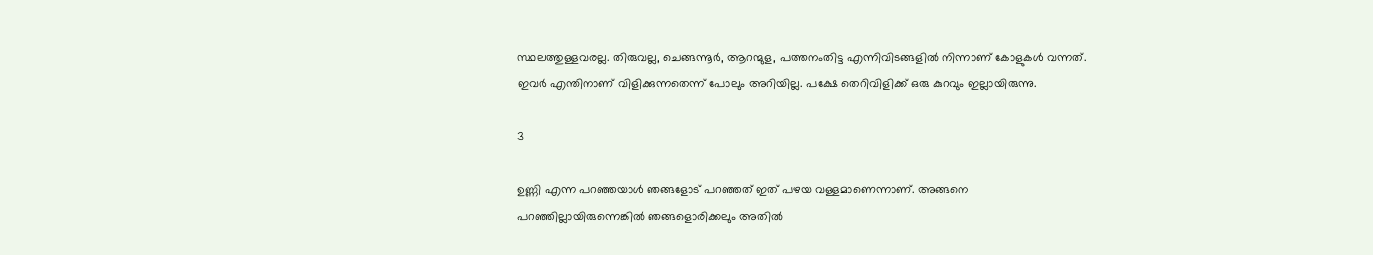സ്ഥലത്തുള്ളവരല്ല. തിരുവല്ല, ചെങ്ങന്നൂര്‍, ആറന്മുള, പത്തനംതിട്ട എന്നിവിടങ്ങളില്‍ നിന്നാണ് കോളുകള്‍ വന്നത്. ഇവര്‍ എന്തിനാണ് വിളിക്കുന്നതെന്ന് പോലും അറിയില്ല. പക്ഷേ തെറിവിളിക്ക് ഒരു കുറവും ഇല്ലായിരുന്നു.

3

ഉണ്ണി എന്ന പറഞ്ഞയാള്‍ ഞങ്ങളോട് പറഞ്ഞത് ഇത് പഴയ വള്ളമാണെന്നാണ്. അങ്ങനെ പറഞ്ഞില്ലായിരുന്നെങ്കില്‍ ഞങ്ങളൊരിക്കലും അതില്‍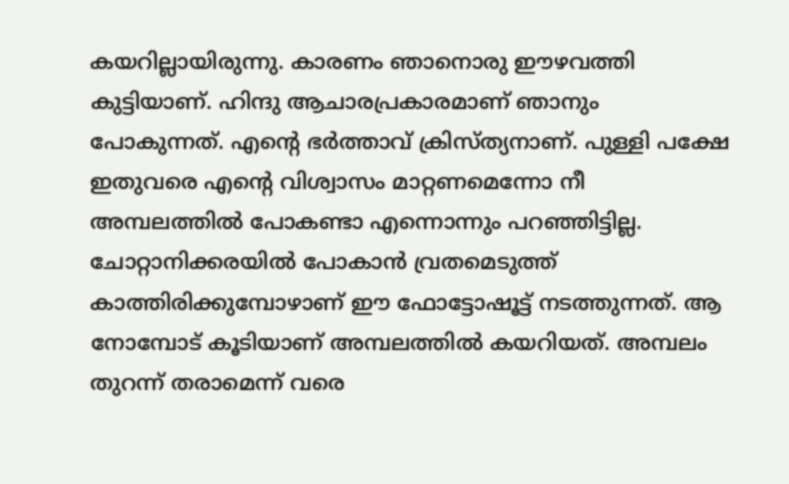കയറില്ലായിരുന്നു. കാരണം ഞാനൊരു ഈഴവത്തി കുട്ടിയാണ്. ഹിന്ദു ആചാരപ്രകാരമാണ് ഞാനും പോകുന്നത്. എന്റെ ഭര്‍ത്താവ് ക്രിസ്ത്യനാണ്. പുള്ളി പക്ഷേ ഇതുവരെ എന്റെ വിശ്വാസം മാറ്റണമെന്നോ നീ അമ്പലത്തില്‍ പോകണ്ടാ എന്നൊന്നും പറഞ്ഞിട്ടില്ല. ചോറ്റാനിക്കരയില്‍ പോകാന്‍ വ്രതമെടുത്ത് കാത്തിരിക്കുമ്പോഴാണ് ഈ ഫോട്ടോഷൂട്ട് നടത്തുന്നത്. ആ നോമ്പോട് കൂടിയാണ് അമ്പലത്തില്‍ കയറിയത്. അമ്പലം തുറന്ന് തരാമെന്ന് വരെ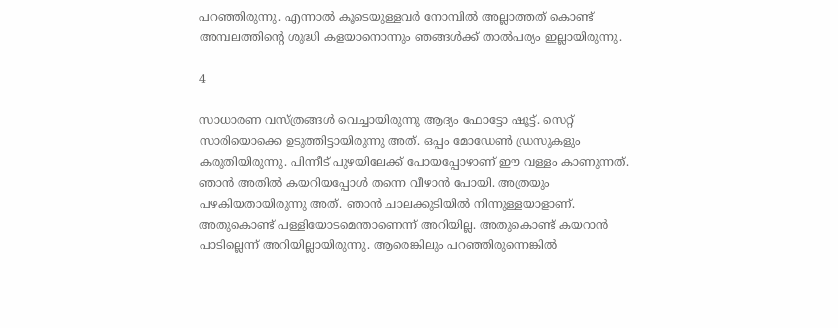പറഞ്ഞിരുന്നു. എന്നാല്‍ കൂടെയുള്ളവര്‍ നോമ്പില്‍ അല്ലാത്തത് കൊണ്ട് അമ്പലത്തിന്റെ ശുദ്ധി കളയാനൊന്നും ഞങ്ങള്‍ക്ക് താല്‍പര്യം ഇല്ലായിരുന്നു.

4

സാധാരണ വസ്ത്രങ്ങള്‍ വെച്ചായിരുന്നു ആദ്യം ഫോട്ടോ ഷൂട്ട്. സെറ്റ് സാരിയൊക്കെ ഉടുത്തിട്ടായിരുന്നു അത്. ഒപ്പം മോഡേണ്‍ ഡ്രസുകളും കരുതിയിരുന്നു. പിന്നീട് പുഴയിലേക്ക് പോയപ്പോഴാണ് ഈ വള്ളം കാണുന്നത്. ഞാന്‍ അതില്‍ കയറിയപ്പോള്‍ തന്നെ വീഴാന്‍ പോയി. അത്രയും പഴകിയതായിരുന്നു അത്. ഞാന്‍ ചാലക്കുടിയില്‍ നിന്നുള്ളയാളാണ്. അതുകൊണ്ട് പള്ളിയോടമെന്താണെന്ന് അറിയില്ല. അതുകൊണ്ട് കയറാന്‍ പാടില്ലെന്ന് അറിയില്ലായിരുന്നു. ആരെങ്കിലും പറഞ്ഞിരുന്നെങ്കില്‍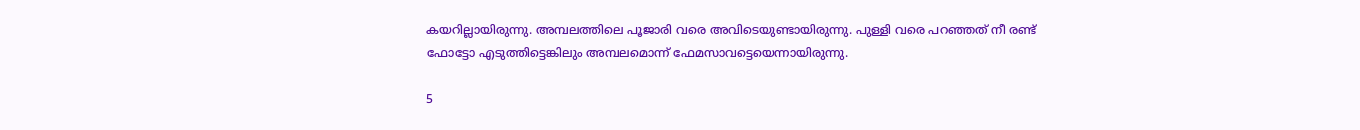കയറില്ലായിരുന്നു. അമ്പലത്തിലെ പൂജാരി വരെ അവിടെയുണ്ടായിരുന്നു. പുള്ളി വരെ പറഞ്ഞത് നീ രണ്ട് ഫോട്ടോ എടുത്തിട്ടെങ്കിലും അമ്പലമൊന്ന് ഫേമസാവട്ടെയെന്നായിരുന്നു.

5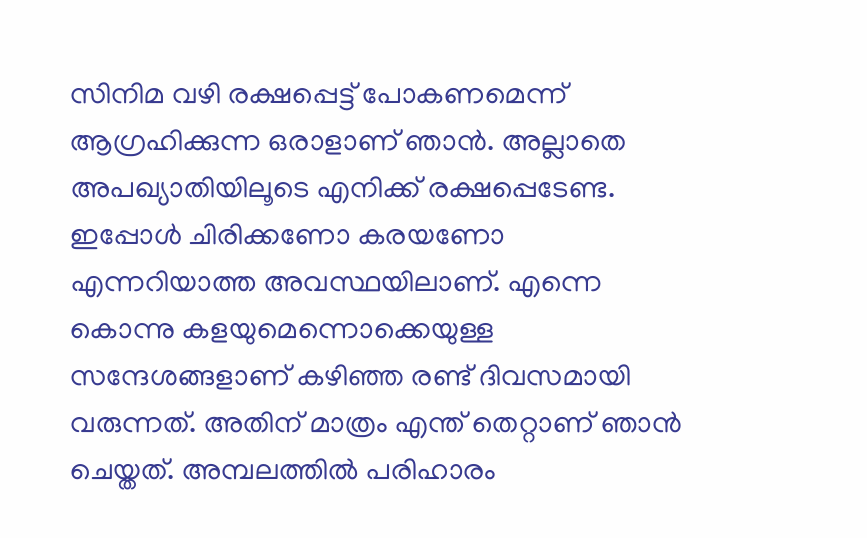സിനിമ വഴി രക്ഷപ്പെട്ട് പോകണമെന്ന് ആഗ്രഹിക്കുന്ന ഒരാളാണ് ഞാന്‍. അല്ലാതെ അപഖ്യാതിയിലൂടെ എനിക്ക് രക്ഷപ്പെടേണ്ട. ഇപ്പോള്‍ ചിരിക്കണോ കരയണോ എന്നറിയാത്ത അവസ്ഥയിലാണ്. എന്നെ കൊന്നു കളയുമെന്നൊക്കെയുള്ള സന്ദേശങ്ങളാണ് കഴിഞ്ഞ രണ്ട് ദിവസമായി വരുന്നത്. അതിന് മാത്രം എന്ത് തെറ്റാണ് ഞാന്‍ ചെയ്തത്. അമ്പലത്തില്‍ പരിഹാരം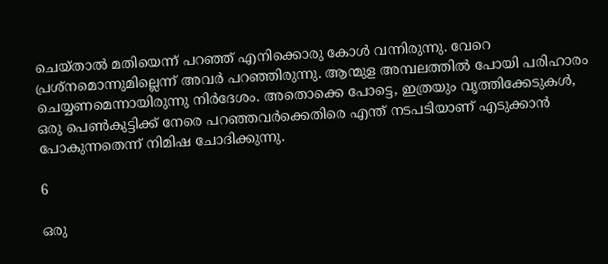ചെയ്താല്‍ മതിയെന്ന് പറഞ്ഞ് എനിക്കൊരു കോള്‍ വന്നിരുന്നു. വേറെ പ്രശ്‌നമൊന്നുമില്ലെന്ന് അവര്‍ പറഞ്ഞിരുന്നു. ആന്മുള അമ്പലത്തില്‍ പോയി പരിഹാരം ചെയ്യണമെന്നായിരുന്നു നിര്‍ദേശം. അതൊക്കെ പോട്ടെ, ഇത്രയും വൃത്തിക്കേടുകള്‍, ഒരു പെണ്‍കുട്ടിക്ക് നേരെ പറഞ്ഞവര്‍ക്കെതിരെ എന്ത് നടപടിയാണ് എടുക്കാന്‍ പോകുന്നതെന്ന് നിമിഷ ചോദിക്കുന്നു.

6

ഒരു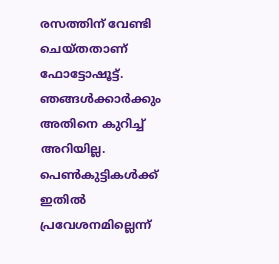രസത്തിന് വേണ്ടി ചെയ്തതാണ് ഫോട്ടോഷൂട്ട്. ഞങ്ങള്‍ക്കാര്‍ക്കും അതിനെ കുറിച്ച് അറിയില്ല. പെണ്‍കുട്ടികള്‍ക്ക് ഇതില്‍ പ്രവേശനമില്ലെന്ന്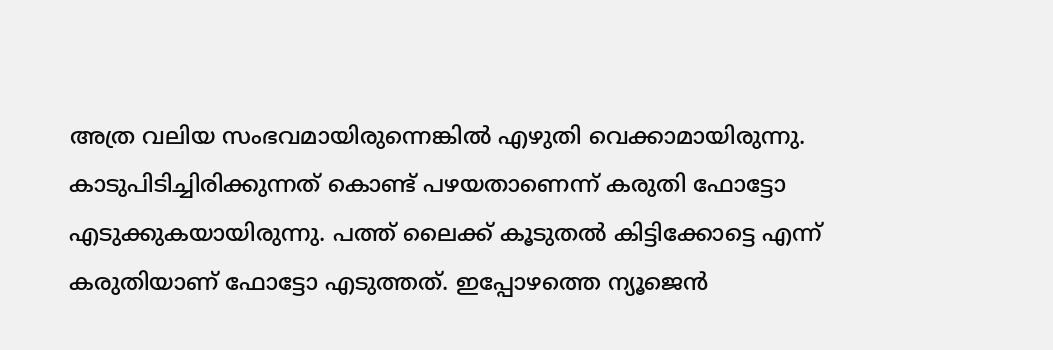അത്ര വലിയ സംഭവമായിരുന്നെങ്കില്‍ എഴുതി വെക്കാമായിരുന്നു. കാടുപിടിച്ചിരിക്കുന്നത് കൊണ്ട് പഴയതാണെന്ന് കരുതി ഫോട്ടോ എടുക്കുകയായിരുന്നു. പത്ത് ലൈക്ക് കൂടുതല്‍ കിട്ടിക്കോട്ടെ എന്ന് കരുതിയാണ് ഫോട്ടോ എടുത്തത്. ഇപ്പോഴത്തെ ന്യൂജെന്‍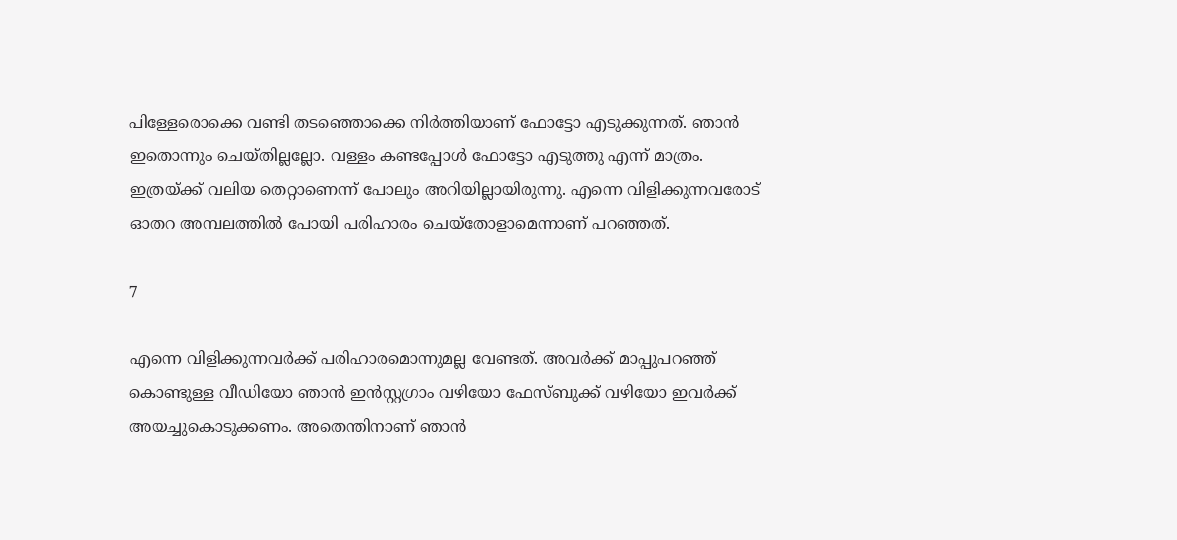പിള്ളേരൊക്കെ വണ്ടി തടഞ്ഞൊക്കെ നിര്‍ത്തിയാണ് ഫോട്ടോ എടുക്കുന്നത്. ഞാന്‍ ഇതൊന്നും ചെയ്തില്ലല്ലോ. വള്ളം കണ്ടപ്പോള്‍ ഫോട്ടോ എടുത്തു എന്ന് മാത്രം. ഇത്രയ്ക്ക് വലിയ തെറ്റാണെന്ന് പോലും അറിയില്ലായിരുന്നു. എന്നെ വിളിക്കുന്നവരോട് ഓതറ അമ്പലത്തില്‍ പോയി പരിഹാരം ചെയ്‌തോളാമെന്നാണ് പറഞ്ഞത്.

7

എന്നെ വിളിക്കുന്നവര്‍ക്ക് പരിഹാരമൊന്നുമല്ല വേണ്ടത്. അവര്‍ക്ക് മാപ്പുപറഞ്ഞ് കൊണ്ടുള്ള വീഡിയോ ഞാന്‍ ഇന്‍സ്റ്റഗ്രാം വഴിയോ ഫേസ്ബുക്ക് വഴിയോ ഇവര്‍ക്ക് അയച്ചുകൊടുക്കണം. അതെന്തിനാണ് ഞാന്‍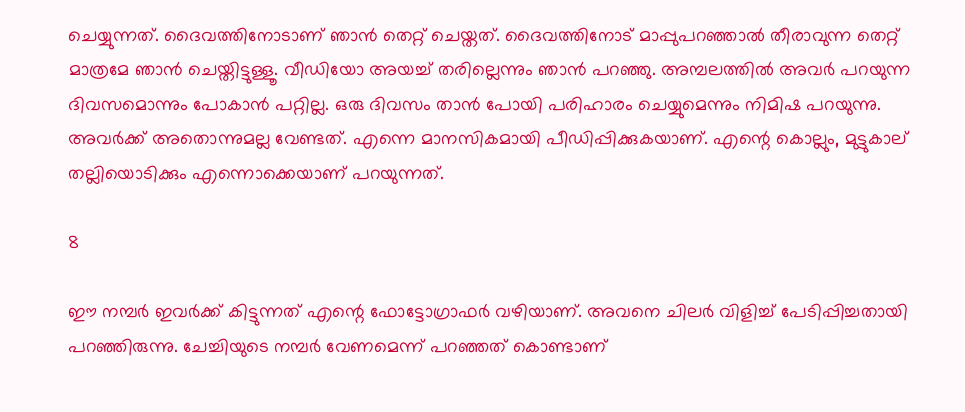ചെയ്യുന്നത്. ദൈവത്തിനോടാണ് ഞാന്‍ തെറ്റ് ചെയ്തത്. ദൈവത്തിനോട് മാപ്പുപറഞ്ഞാല്‍ തീരാവുന്ന തെറ്റ് മാത്രമേ ഞാന്‍ ചെയ്തിട്ടുള്ളൂ. വീഡിയോ അയച്ച് തരില്ലെന്നും ഞാന്‍ പറഞ്ഞു. അമ്പലത്തില്‍ അവര്‍ പറയുന്ന ദിവസമൊന്നും പോകാന്‍ പറ്റില്ല. ഒരു ദിവസം താന്‍ പോയി പരിഹാരം ചെയ്യുമെന്നും നിമിഷ പറയുന്നു. അവര്‍ക്ക് അതൊന്നുമല്ല വേണ്ടത്. എന്നെ മാനസികമായി പീഡിപ്പിക്കുകയാണ്. എന്റെ കൊല്ലും, മുട്ടുകാല് തല്ലിയൊടിക്കും എന്നൊക്കെയാണ് പറയുന്നത്.

8

ഈ നമ്പര്‍ ഇവര്‍ക്ക് കിട്ടുന്നത് എന്റെ ഫോട്ടോഗ്രാഫര്‍ വഴിയാണ്. അവനെ ചിലര്‍ വിളിച്ച് പേടിപ്പിച്ചതായി പറഞ്ഞിരുന്നു. ചേച്ചിയുടെ നമ്പര്‍ വേണമെന്ന് പറഞ്ഞത് കൊണ്ടാണ്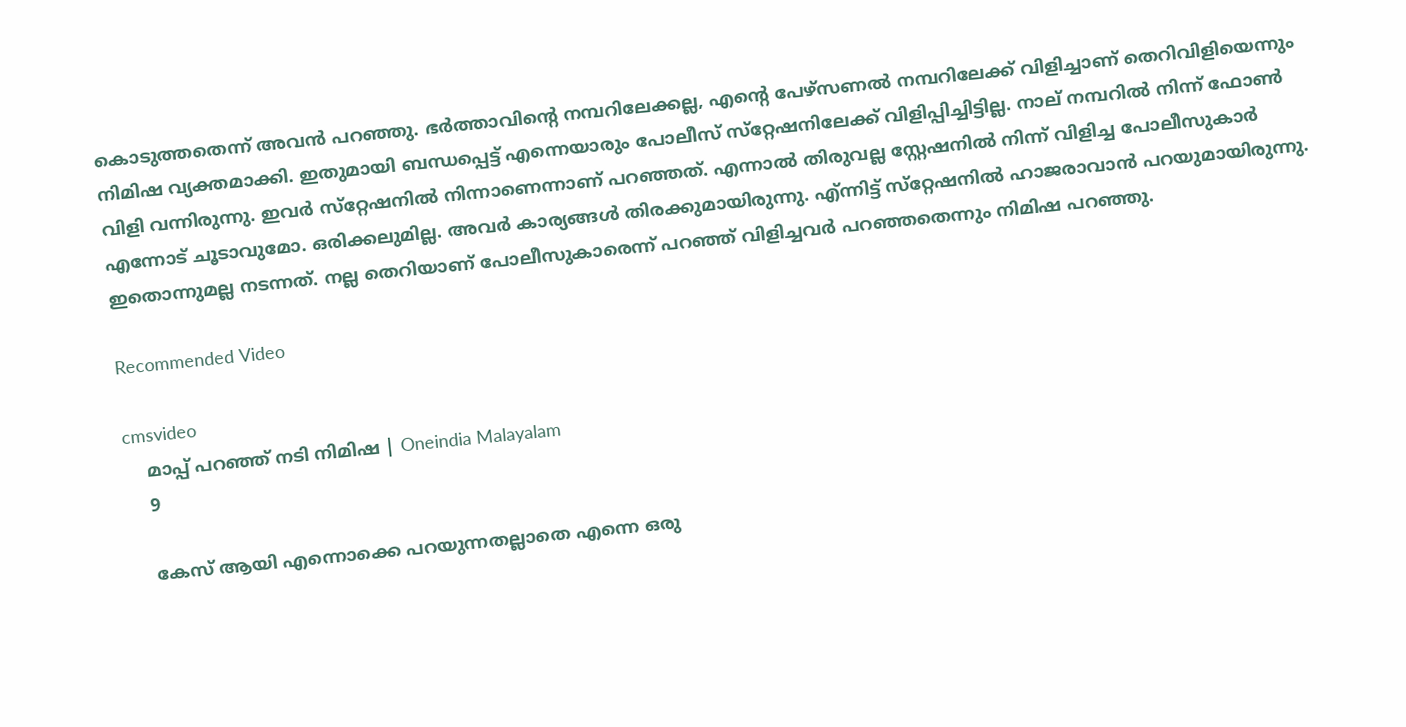കൊടുത്തതെന്ന് അവന്‍ പറഞ്ഞു. ഭര്‍ത്താവിന്റെ നമ്പറിലേക്കല്ല, എന്റെ പേഴ്‌സണല്‍ നമ്പറിലേക്ക് വിളിച്ചാണ് തെറിവിളിയെന്നും നിമിഷ വ്യക്തമാക്കി. ഇതുമായി ബന്ധപ്പെട്ട് എന്നെയാരും പോലീസ് സ്‌റ്റേഷനിലേക്ക് വിളിപ്പിച്ചിട്ടില്ല. നാല് നമ്പറില്‍ നിന്ന് ഫോണ്‍ വിളി വന്നിരുന്നു. ഇവര്‍ സ്‌റ്റേഷനില്‍ നിന്നാണെന്നാണ് പറഞ്ഞത്. എന്നാല്‍ തിരുവല്ല സ്റ്റേഷനില്‍ നിന്ന് വിളിച്ച പോലീസുകാര്‍ എന്നോട് ചൂടാവുമോ. ഒരിക്കലുമില്ല. അവര്‍ കാര്യങ്ങള്‍ തിരക്കുമായിരുന്നു. എ്ന്നിട്ട് സ്‌റ്റേഷനില്‍ ഹാജരാവാന്‍ പറയുമായിരുന്നു. ഇതൊന്നുമല്ല നടന്നത്. നല്ല തെറിയാണ് പോലീസുകാരെന്ന് പറഞ്ഞ് വിളിച്ചവര്‍ പറഞ്ഞതെന്നും നിമിഷ പറഞ്ഞു.

Recommended Video

cmsvideo
    മാപ്പ് പറഞ്ഞ് നടി നിമിഷ | Oneindia Malayalam
    9

    കേസ് ആയി എന്നൊക്കെ പറയുന്നതല്ലാതെ എന്നെ ഒരു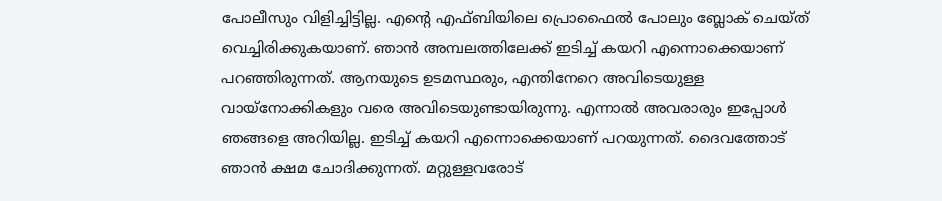പോലീസും വിളിച്ചിട്ടില്ല. എന്റെ എഫ്ബിയിലെ പ്രൊഫൈല്‍ പോലും ബ്ലോക് ചെയ്ത് വെച്ചിരിക്കുകയാണ്. ഞാന്‍ അമ്പലത്തിലേക്ക് ഇടിച്ച് കയറി എന്നൊക്കെയാണ് പറഞ്ഞിരുന്നത്. ആനയുടെ ഉടമസ്ഥരും, എന്തിനേറെ അവിടെയുള്ള വായ്‌നോക്കികളും വരെ അവിടെയുണ്ടായിരുന്നു. എന്നാല്‍ അവരാരും ഇപ്പോള്‍ ഞങ്ങളെ അറിയില്ല. ഇടിച്ച് കയറി എന്നൊക്കെയാണ് പറയുന്നത്. ദൈവത്തോട് ഞാന്‍ ക്ഷമ ചോദിക്കുന്നത്. മറ്റുള്ളവരോട്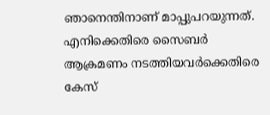ഞാനെന്തിനാണ് മാപ്പുപറയുന്നത്. എനിക്കെതിരെ സൈബര്‍ ആക്രമണം നടത്തിയവര്‍ക്കെതിരെ കേസ്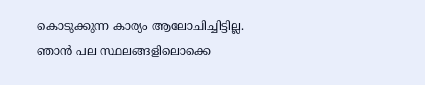കൊടുക്കുന്ന കാര്യം ആലോചിച്ചിട്ടില്ല. ഞാന്‍ പല സ്ഥലങ്ങളിലൊക്കെ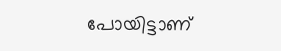പോയിട്ടാണ്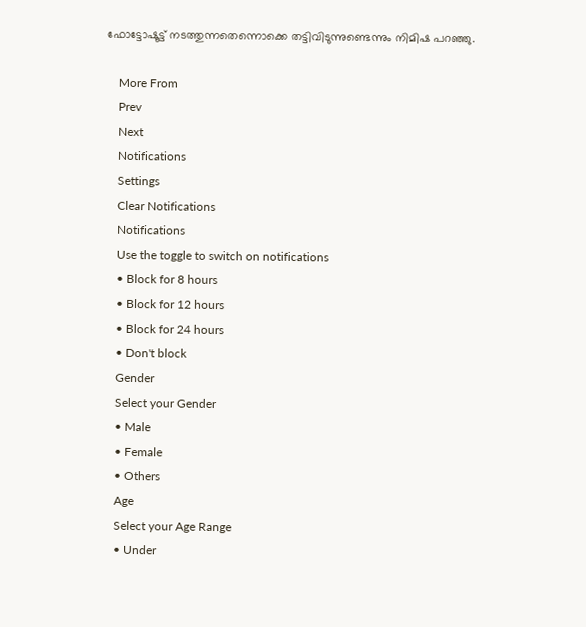ഫോട്ടോഷൂട്ട് നടത്തുന്നതെന്നൊക്കെ തട്ടിവിടുന്നുണ്ടെന്നും നിമിഷ പറഞ്ഞു.

    More From
    Prev
    Next
    Notifications
    Settings
    Clear Notifications
    Notifications
    Use the toggle to switch on notifications
    • Block for 8 hours
    • Block for 12 hours
    • Block for 24 hours
    • Don't block
    Gender
    Select your Gender
    • Male
    • Female
    • Others
    Age
    Select your Age Range
    • Under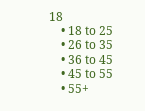18
    • 18 to 25
    • 26 to 35
    • 36 to 45
    • 45 to 55
    • 55+